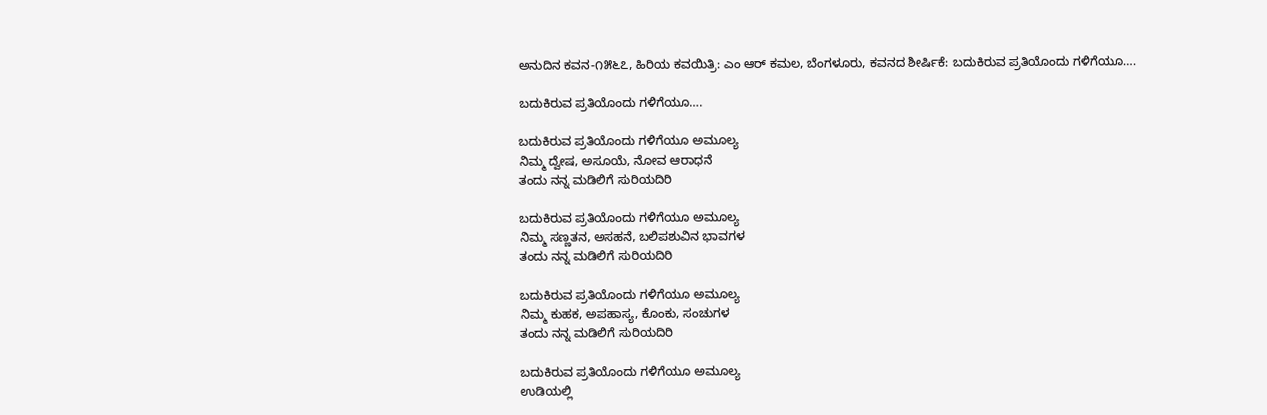ಅನುದಿನ‌ ಕವನ-೧೫೬೭, ಹಿರಿಯ ಕವಯಿತ್ರಿ: ಎಂ ಆರ್ ಕಮಲ, ಬೆಂಗಳೂರು, ಕವನದ ಶೀರ್ಷಿಕೆ: ಬದುಕಿರುವ ಪ್ರತಿಯೊಂದು ಗಳಿಗೆಯೂ….

ಬದುಕಿರುವ ಪ್ರತಿಯೊಂದು ಗಳಿಗೆಯೂ….

ಬದುಕಿರುವ ಪ್ರತಿಯೊಂದು ಗಳಿಗೆಯೂ ಅಮೂಲ್ಯ
ನಿಮ್ಮ ದ್ವೇಷ, ಅಸೂಯೆ, ನೋವ ಆರಾಧನೆ
ತಂದು ನನ್ನ ಮಡಿಲಿಗೆ ಸುರಿಯದಿರಿ

ಬದುಕಿರುವ ಪ್ರತಿಯೊಂದು ಗಳಿಗೆಯೂ ಅಮೂಲ್ಯ
ನಿಮ್ಮ ಸಣ್ಣತನ, ಅಸಹನೆ, ಬಲಿಪಶುವಿನ ಭಾವಗಳ
ತಂದು ನನ್ನ ಮಡಿಲಿಗೆ ಸುರಿಯದಿರಿ

ಬದುಕಿರುವ ಪ್ರತಿಯೊಂದು ಗಳಿಗೆಯೂ ಅಮೂಲ್ಯ
ನಿಮ್ಮ ಕುಹಕ, ಅಪಹಾಸ್ಯ, ಕೊಂಕು, ಸಂಚುಗಳ
ತಂದು ನನ್ನ ಮಡಿಲಿಗೆ ಸುರಿಯದಿರಿ

ಬದುಕಿರುವ ಪ್ರತಿಯೊಂದು ಗಳಿಗೆಯೂ ಅಮೂಲ್ಯ
ಉಡಿಯಲ್ಲಿ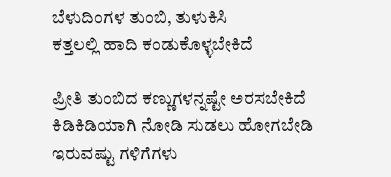ಬೆಳುದಿಂಗಳ ತುಂಬಿ, ತುಳುಕಿಸಿ
ಕತ್ತಲಲ್ಲಿ ಹಾದಿ ಕಂಡುಕೊಳ್ಳಬೇಕಿದೆ

ಪ್ರೀತಿ ತುಂಬಿದ ಕಣ್ಣುಗಳನ್ನಷ್ಟೇ ಅರಸಬೇಕಿದೆ
ಕಿಡಿಕಿಡಿಯಾಗಿ ನೋಡಿ ಸುಡಲು ಹೋಗಬೇಡಿ
ಇರುವಷ್ಟು ಗಳಿಗೆಗಳು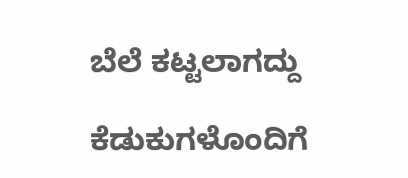ಬೆಲೆ ಕಟ್ಟಲಾಗದ್ದು

ಕೆಡುಕುಗಳೊಂದಿಗೆ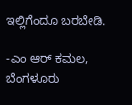ಇಲ್ಲಿಗೆಂದೂ ಬರಬೇಡಿ.

-ಎಂ ಆರ್ ಕಮಲ, ಬೆಂಗಳೂರು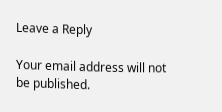Leave a Reply

Your email address will not be published.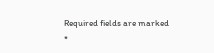Required fields are marked *